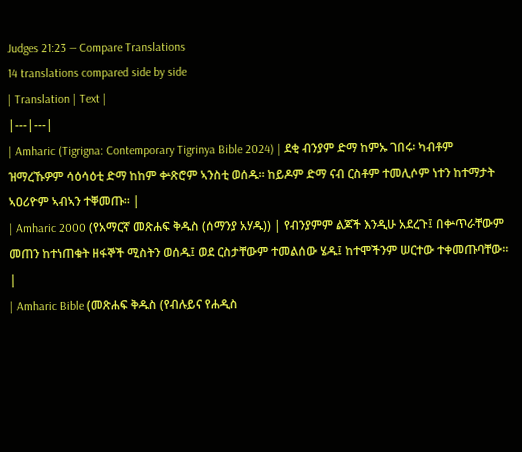Judges 21:23 — Compare Translations
14 translations compared side by side
| Translation | Text |
|---|---|
| Amharic (Tigrigna: Contemporary Tigrinya Bible 2024) | ደቂ ብንያም ድማ ከምኡ ገበሩ፡ ካብቶም ዝማረኹዎም ሳዕሳዕቲ ድማ ከከም ቍጽሮም ኣንስቲ ወሰዱ። ከይዶም ድማ ናብ ርስቶም ተመሊሶም ነተን ከተማታት ኣዐሪዮም ኣብኣን ተቐመጡ። |
| Amharic 2000 (የአማርኛ መጽሐፍ ቅዱስ (ሰማንያ አሃዱ)) | የብንያምም ልጆች እንዲሁ አደረጉ፤ በቍጥራቸውም መጠን ከተነጠቁት ዘፋኞች ሚስትን ወሰዱ፤ ወደ ርስታቸውም ተመልሰው ሄዱ፤ ከተሞችንም ሠርተው ተቀመጡባቸው። |
| Amharic Bible (መጽሐፍ ቅዱስ (የብሉይና የሐዲስ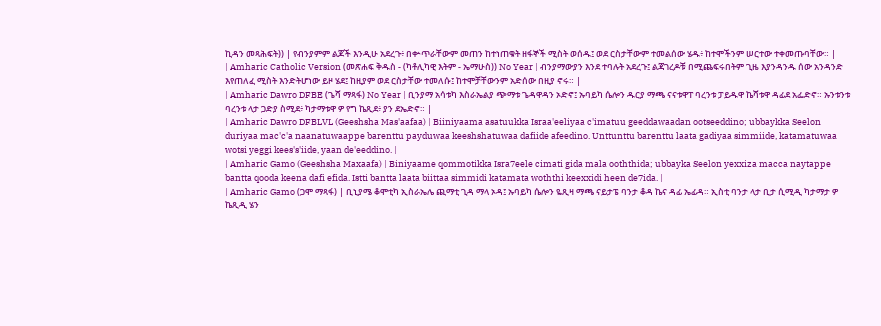ኪዳን መጻሕፍት)) | የብንያምም ልጆች እንዲሁ አደረጉ፥ በቍጥራቸውም መጠን ከተነጠቁት ዘፋኞች ሚስት ወሰዱ፤ ወደ ርስታቸውም ተመልሰው ሄዱ፥ ከተሞችንም ሠርተው ተቀመጡባቸው። |
| Amharic Catholic Version (መጽሐፍ ቅዱስ - (ካቶሊካዊ እትም - ኤማሁስ)) No Year | ብንያማውያን እንደ ተባሉት አደረጉ፤ ልጃገረዶቹ በሚጨፍሩበትም ጊዜ እያንዳንዱ ሰው አንዳንድ እየጠለፈ ሚስት እንድትሆነው ይዞ ሄደ፤ ከዚያም ወደ ርስታቸው ተመለሱ፤ ከተሞቻቸውንም አድሰው በዚያ ኖሩ። |
| Amharic Dawro DFBE (ጌሻ ማጻፋ) No Year | ቢንያማ አሳቱካ እስራኤልያ ጭማቱ ጌዳዋዳን ኦድኖ፤ ኡባይካ ሴሎን ዱርያ ማጫ ናናቱዋፐ ባረንቱ ፓይዱዋ ኬሻቱዋ ዳፊደ አፌድኖ። ኡንቱንቱ ባረንቱ ላታ ጋድያ ስሚደ፥ ካታማቱዋ ዎ የግ ኬጺደ፥ ያን ደኤድኖ። |
| Amharic Dawro DFBLVL (Geeshsha Mas'aafaa) | Biiniyaama asatuukka Israa'eeliyaa c'imatuu geeddawaadan ootseeddino; ubbaykka Seelon duriyaa mac'c'a naanatuwaappe barenttu payduwaa keeshshatuwaa dafiide afeedino. Unttunttu barenttu laata gadiyaa simmiide, katamatuwaa wotsi yeggi kees's'iide, yaan de'eeddino. |
| Amharic Gamo (Geeshsha Maxaafa) | Biniyaame qommotikka Isra7eele cimati gida mala ooththida; ubbayka Seelon yexxiza macca naytappe bantta qooda keena dafi efida. Istti bantta laata biittaa simmidi katamata woththi keexxidi heen de7ida. |
| Amharic Gamo (ጋሞ ማጻፋ) | ቢኒያሜ ቆሞቲካ ኢስራኤሌ ጪማቲ ጊዳ ማላ ኦዳ፤ ኡባይካ ሴሎን ዬጺዛ ማጫ ናይታፔ ባንታ ቆዳ ኬና ዳፊ ኤፊዳ። ኢስቲ ባንታ ላታ ቢታ ሲሚዲ ካታማታ ዎ ኬጺዲ ሄን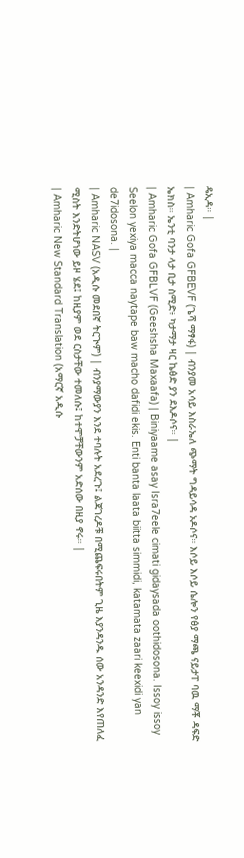ዴኢዳ። |
| Amharic Gofa GFBEVF (ጌሻ ማፃፋ) | ብንያመ አሳይ እስራኤለ ጭማት ግዳይሳዳ ኦዶሶና። እሶይ እሶይ ሴሎን የፅያ ማጫ ናይታፐ ባዉ ማቾ ዳፍድ ኤክስ። ኤንቲ ባንታ ላታ ቢታ ስሚድ፥ ካታማታ ዛር ኬፅድ ያን ደእዶሶና። |
| Amharic Gofa GFBLVF (Geeshsha Maxaafa) | Biniyaame asay Isra7eele cimati gidaysada oothidosona. Issoy issoy Seelon yexiya macca naytape baw macho dafidi ekis. Enti banta laata biitta simmidi, katamata zaari keexidi yan de7idosona. |
| Amharic NASV (አዲሱ መደበኛ ትርጒም) | ብንያማውያን እንደ ተባሉት አደረጉ፤ ልጃገረዶቹ በሚጨፍሩበትም ጊዜ እያንዳንዱ ሰው አንዳንድ እየጠለፈ ሚስት እንድትሆነው ይዞ ሄደ፤ ከዚያም ወደ ርስታቸው ተመለሱ፤ ከተሞቻቸውንም አድሰው በዚያ ኖሩ። |
| Amharic New Standard Translation (አማርኛ አዲሱ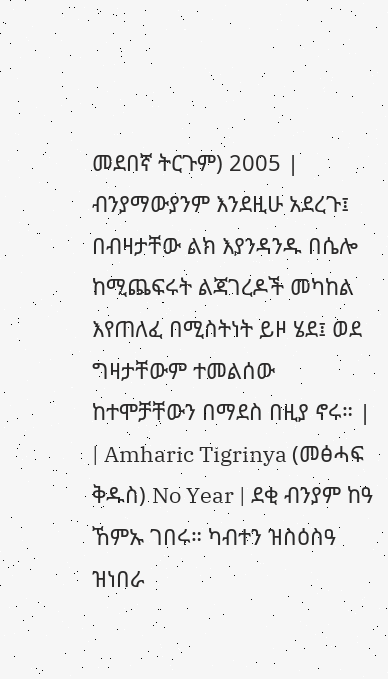መደበኛ ትርጉም) 2005 | ብንያማውያንም እንደዚሁ አደረጉ፤ በብዛታቸው ልክ እያንዳንዱ በሴሎ ከሚጨፍሩት ልጃገረዶች መካከል እየጠለፈ በሚስትነት ይዞ ሄደ፤ ወደ ግዛታቸውም ተመልሰው ከተሞቻቸውን በማደስ በዚያ ኖሩ። |
| Amharic Tigrinya (መፅሓፍ ቅዱስ) No Year | ደቂ ብንያም ከዓ ኸምኡ ገበሩ። ካብተን ዝስዕስዓ ዝነበራ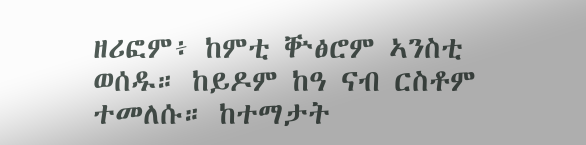ዘሪፎም፥ ከምቲ ቝፅሮም ኣንስቲ ወሰዱ። ከይዶም ከዓ ናብ ርስቶም ተመለሱ። ከተማታት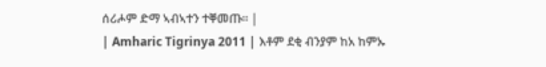ሰሪሖም ድማ ኣብኣተን ተቐመጡ። |
| Amharic Tigrinya 2011 | እቶም ደቂ ብንያም ከአ ከምኡ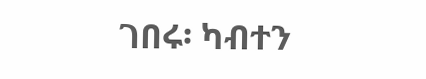ገበሩ፡ ካብተን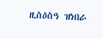ዚስዕስዓ ዝነበራ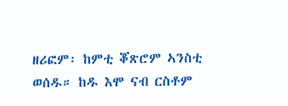ዘሪፎም፡ ከምቲ ቖጽሮም ኣንስቲ ወሰዱ። ከዱ እሞ ናብ ርስቶም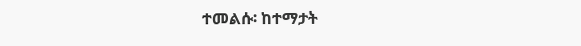ተመልሱ፡ ከተማታት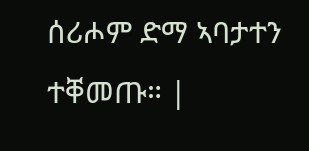ሰሪሖም ድማ ኣባታተን ተቐመጡ። |